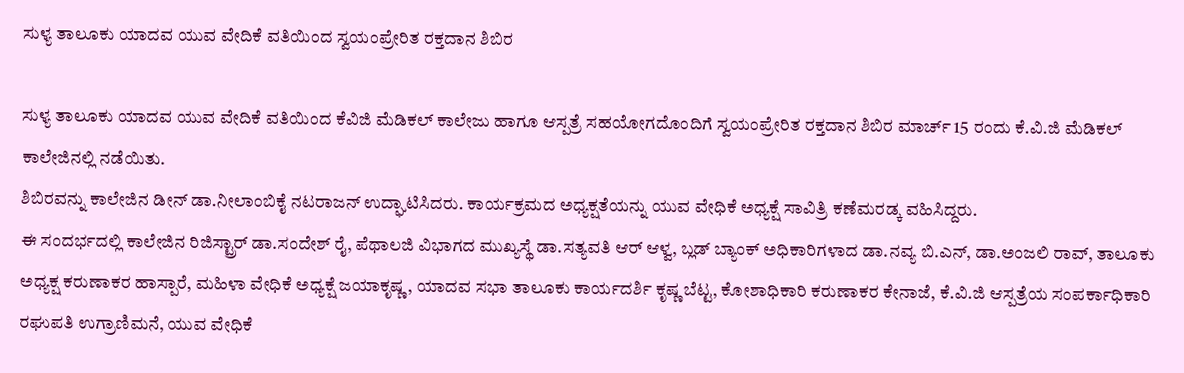ಸುಳ್ಯ ತಾಲೂಕು ಯಾದವ ಯುವ ವೇದಿಕೆ ವತಿಯಿಂದ ಸ್ವಯಂಪ್ರೇರಿತ ರಕ್ತದಾನ ಶಿಬಿರ

ಸುಳ್ಯ ತಾಲೂಕು ಯಾದವ ಯುವ ವೇದಿಕೆ ವತಿಯಿಂದ ಕೆವಿಜಿ ಮೆಡಿಕಲ್ ಕಾಲೇಜು ಹಾಗೂ ಆಸ್ಪತ್ರೆ ಸಹಯೋಗದೊಂದಿಗೆ ಸ್ವಯಂಪ್ರೇರಿತ ರಕ್ತದಾನ ಶಿಬಿರ ಮಾರ್ಚ್ 15 ರಂದು ಕೆ.ವಿ.ಜಿ ಮೆಡಿಕಲ್ ಕಾಲೇಜಿನಲ್ಲಿ ನಡೆಯಿತು.
ಶಿಬಿರವನ್ನು ಕಾಲೇಜಿನ ಡೀನ್ ಡಾ.ನೀಲಾಂಬಿಕೈ ನಟರಾಜನ್ ಉದ್ಘಾಟಿಸಿದರು. ಕಾರ್ಯಕ್ರಮದ ಅಧ್ಯಕ್ಷತೆಯನ್ನು ಯುವ ವೇಧಿಕೆ ಅಧ್ಯಕ್ಷೆ ಸಾವಿತ್ರಿ ಕಣೆಮರಡ್ಕ ವಹಿಸಿದ್ದರು.
ಈ ಸಂದರ್ಭದಲ್ಲಿ ಕಾಲೇಜಿನ ರಿಜಿಸ್ಟ್ರಾರ್ ಡಾ.ಸಂದೇಶ್ ರೈ, ಪೆಥಾಲಜಿ ವಿಭಾಗದ ಮುಖ್ಯಸ್ಥೆ ಡಾ.ಸತ್ಯವತಿ ಆರ್ ಆಳ್ವ, ಬ್ಲಡ್ ಬ್ಯಾಂಕ್ ಅಧಿಕಾರಿಗಳಾದ ಡಾ.ನವ್ಯ ಬಿ.ಎನ್, ಡಾ.ಅಂಜಲಿ ರಾವ್, ತಾಲೂಕು ಅಧ್ಯಕ್ಷ ಕರುಣಾಕರ ಹಾಸ್ಪಾರೆ, ಮಹಿಳಾ ವೇಧಿಕೆ ಅಧ್ಯಕ್ಷೆ ಜಯಾಕೃಷ್ಣ, ಯಾದವ ಸಭಾ ತಾಲೂಕು ಕಾರ್ಯದರ್ಶಿ ಕೃಷ್ಣ ಬೆಟ್ಟ, ಕೋಶಾಧಿಕಾರಿ ಕರುಣಾಕರ ಕೇನಾಜೆ, ಕೆ.ವಿ.ಜಿ ಆಸ್ಪತ್ರೆಯ ಸಂಪರ್ಕಾಧಿಕಾರಿ ರಘುಪತಿ ಉಗ್ರಾಣಿಮನೆ, ಯುವ ವೇಧಿಕೆ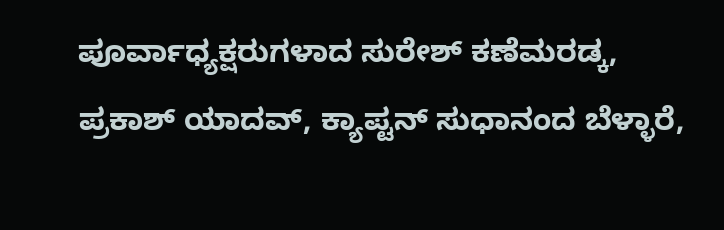ಪೂರ್ವಾಧ್ಯಕ್ಷರುಗಳಾದ ಸುರೇಶ್‌ ಕಣೆಮರಡ್ಕ, ಪ್ರಕಾಶ್ ಯಾದವ್, ಕ್ಯಾಪ್ಟನ್ ಸುಧಾನಂದ ಬೆಳ್ಳಾರೆ,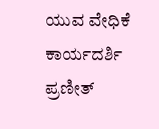ಯುವ ವೇಧಿಕೆ ಕಾರ್ಯದರ್ಶಿ ಪ್ರಣೀತ್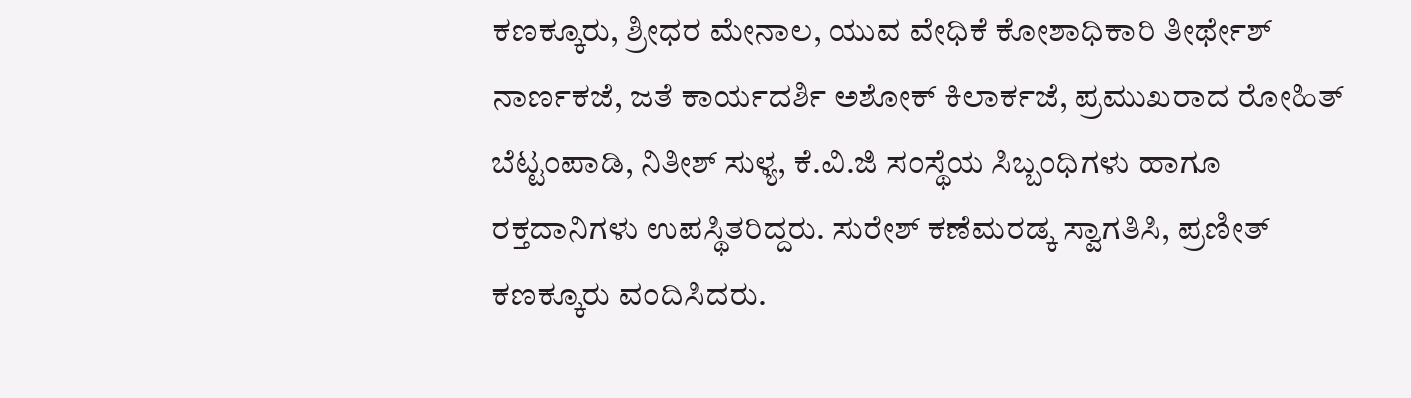ಕಣಕ್ಕೂರು, ಶ್ರೀಧರ ಮೇನಾಲ, ಯುವ ವೇಧಿಕೆ ಕೋಶಾಧಿಕಾರಿ ತೀರ್ಥೇಶ್ ನಾರ್ಣಕಜೆ, ಜತೆ ಕಾರ್ಯದರ್ಶಿ ಅಶೋಕ್ ಕಿಲಾರ್ಕಜೆ, ಪ್ರಮುಖರಾದ ರೋಹಿತ್ ಬೆಟ್ಟಂಪಾಡಿ, ನಿತೀಶ್ ಸುಳ್ಯ, ಕೆ.ವಿ.ಜಿ ಸಂಸ್ಥೆಯ ಸಿಬ್ಬಂಧಿಗಳು ಹಾಗೂ ರಕ್ತದಾನಿಗಳು ಉಪಸ್ಥಿತರಿದ್ದರು. ಸುರೇಶ್ ಕಣೆಮರಡ್ಕ ಸ್ವಾಗತಿಸಿ, ಪ್ರಣೀತ್ ಕಣಕ್ಕೂರು ವಂದಿಸಿದರು.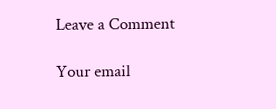Leave a Comment

Your email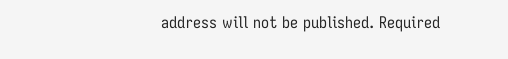address will not be published. Required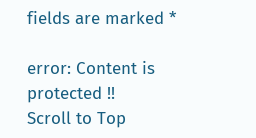fields are marked *

error: Content is protected !!
Scroll to Top